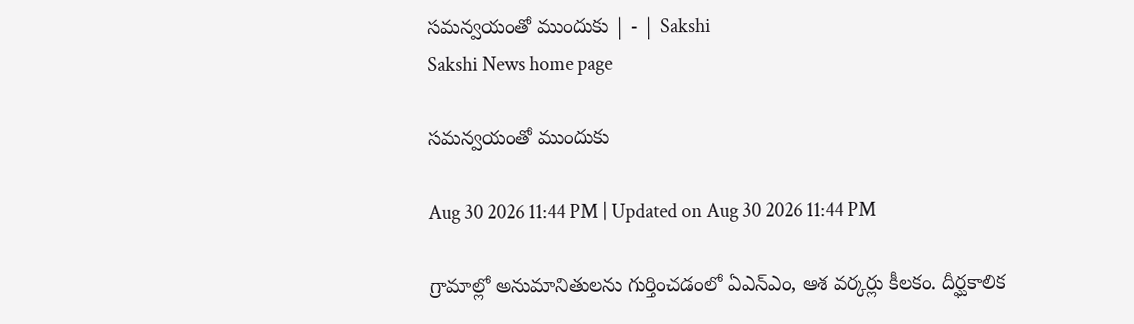సమన్వయంతో ముందుకు | - | Sakshi
Sakshi News home page

సమన్వయంతో ముందుకు

Aug 30 2026 11:44 PM | Updated on Aug 30 2026 11:44 PM

గ్రామాల్లో అనుమానితులను గుర్తించడంలో ఏఎన్‌ఎం, ఆశ వర్కర్లు కీలకం. దీర్ఘకాలిక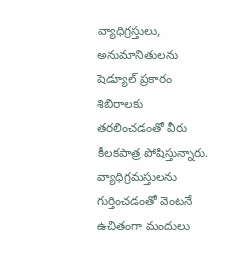వ్యాధిగ్రస్తులు, అనుమానితులను షెడ్యూల్‌ ప్రకారం శిబిరాలకు తరలించడంతో వీరు కీలకపాత్ర పోషిస్తున్నారు. వ్యాధిగ్రమస్తులను గుర్తించడంతో వెంటనే ఉచితంగా మందులు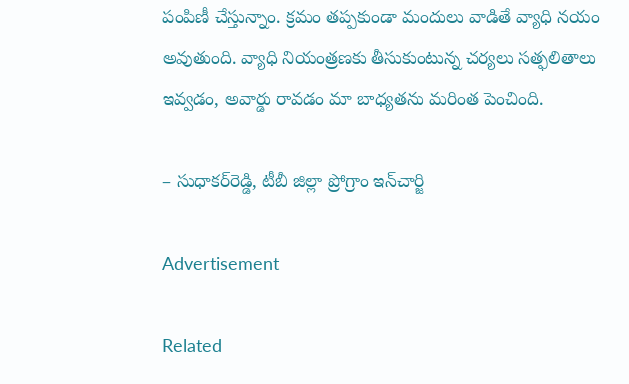పంపిణీ చేస్తున్నాం. క్రమం తప్పకుండా మందులు వాడితే వ్యాధి నయం అవుతుంది. వ్యాధి నియంత్రణకు తీసుకుంటున్న చర్యలు సత్ఫలితాలు ఇవ్వడం, అవార్డు రావడం మా బాధ్యతను మరింత పెంచింది.

– సుధాకర్‌రెడ్డి, టీబీ జిల్లా ప్రోగ్రాం ఇన్‌చార్జి

Advertisement

Related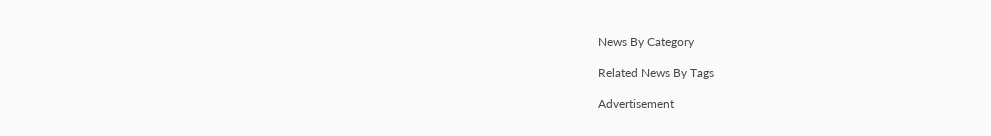News By Category

Related News By Tags

Advertisement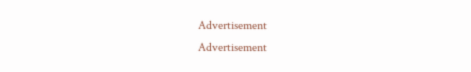Advertisement
Advertisement